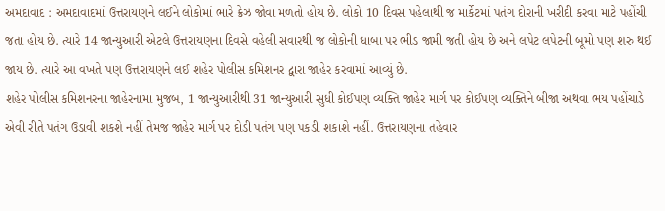અમદાવાદ : અમદાવાદમાં ઉત્તરાયણને લઈને લોકોમાં ભારે ક્રેઝ જોવા મળતો હોય છે. લોકો 10 દિવસ પહેલાથી જ માર્કેટમાં પતંગ દોરાની ખરીદી કરવા માટે પહોંચી જતા હોય છે. ત્યારે 14 જાન્યુઆરી એટલે ઉત્તરાયણના દિવસે વહેલી સવારથી જ લોકોની ધાબા પર ભીડ જામી જતી હોય છે અને લપેટ લપેટની બૂમો પણ શરુ થઈ જાય છે. ત્યારે આ વખતે પણ ઉત્તરાયણને લઈ શહેર પોલીસ કમિશનર દ્વારા જાહેર કરવામાં આવ્યું છે.
શહેર પોલીસ કમિશનરના જાહેરનામા મુજબ, 1 જાન્યુઆરીથી 31 જાન્યુઆરી સુધી કોઈપણ વ્યક્તિ જાહેર માર્ગ પર કોઈપણ વ્યક્તિને બીજા અથવા ભય પહોંચાડે એવી રીતે પતંગ ઉડાવી શકશે નહીં તેમજ જાહેર માર્ગ પર દોડી પતંગ પણ પકડી શકાશે નહીં. ઉત્તરાયણના તહેવાર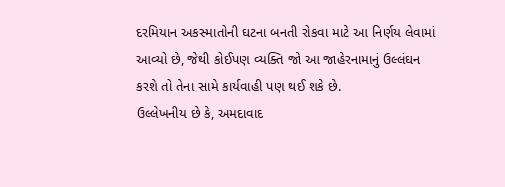દરમિયાન અકસ્માતોની ઘટના બનતી રોકવા માટે આ નિર્ણય લેવામાં આવ્યો છે, જેથી કોઈપણ વ્યક્તિ જો આ જાહેરનામાનું ઉલ્લંઘન કરશે તો તેના સામે કાર્યવાહી પણ થઈ શકે છે.
ઉલ્લેખનીય છે કે, અમદાવાદ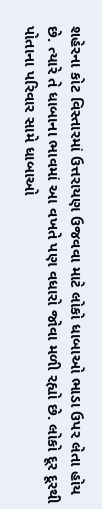શહેરના કોટ વિસ્તારમાં ઉત્તરાયણ ઉજવવા માટે લોકો ધાબાઓ ભાડા ઉપર લેતા હોય છે. ત્યારે તે ધાબાના ભાવમાં આ વખતે પણ વધારો જોવા મળી રહ્યો છે. લોકો દૂર દૂરથી પોતાના પરિવાર સામે ધાબાઓ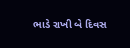ભાડે રાખી બે દિવસ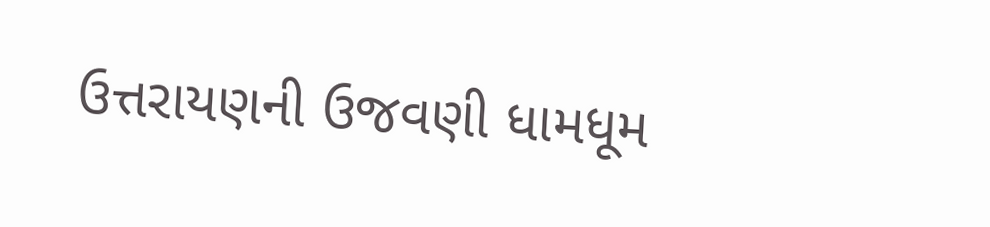ઉત્તરાયણની ઉજવણી ધામધૂમ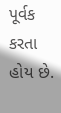પૂર્વક કરતા હોય છે.